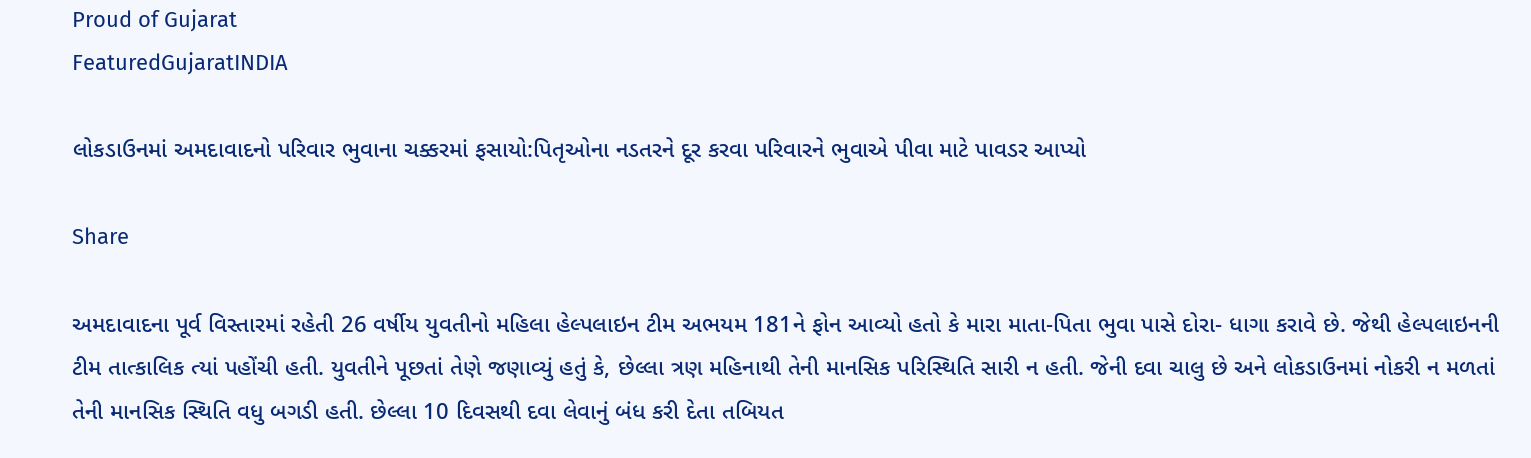Proud of Gujarat
FeaturedGujaratINDIA

લોકડાઉનમાં અમદાવાદનો પરિવાર ભુવાના ચક્કરમાં ફસાયો:પિતૃઓના નડતરને દૂર કરવા પરિવારને ભુવાએ પીવા માટે પાવડર આપ્યો

Share

અમદાવાદના પૂર્વ વિસ્તારમાં રહેતી 26 વર્ષીય યુવતીનો મહિલા હેલ્પલાઇન ટીમ અભયમ 181ને ફોન આવ્યો હતો કે મારા માતા-પિતા ભુવા પાસે દોરા- ધાગા કરાવે છે. જેથી હેલ્પલાઇનની ટીમ તાત્કાલિક ત્યાં પહોંચી હતી. યુવતીને પૂછતાં તેણે જણાવ્યું હતું કે, છેલ્લા ત્રણ મહિનાથી તેની માનસિક પરિસ્થિતિ સારી ન હતી. જેની દવા ચાલુ છે અને લોકડાઉનમાં નોકરી ન મળતાં તેની માનસિક સ્થિતિ વધુ બગડી હતી. છેલ્લા 10 દિવસથી દવા લેવાનું બંધ કરી દેતા તબિયત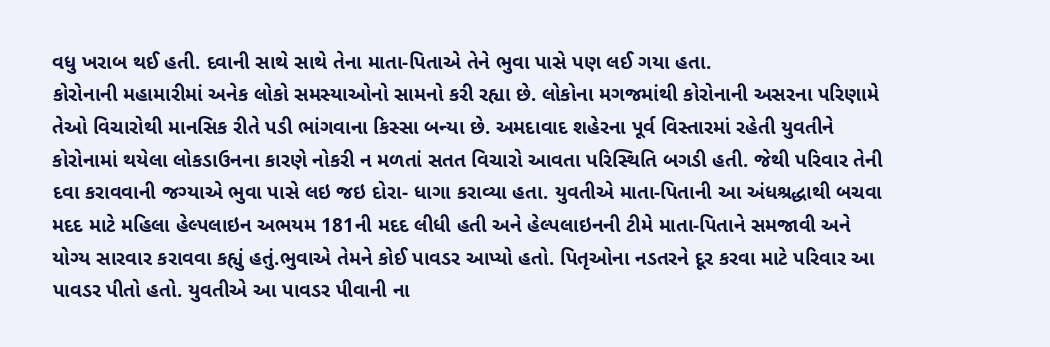વધુ ખરાબ થઈ હતી. દવાની સાથે સાથે તેના માતા-પિતાએ તેને ભુવા પાસે પણ લઈ ગયા હતા.
કોરોનાની મહામારીમાં અનેક લોકો સમસ્યાઓનો સામનો કરી રહ્યા છે. લોકોના મગજમાંથી કોરોનાની અસરના પરિણામે તેઓ વિચારોથી માનસિક રીતે પડી ભાંગવાના કિસ્સા બન્યા છે. અમદાવાદ શહેરના પૂર્વ વિસ્તારમાં રહેતી યુવતીને કોરોનામાં થયેલા લોકડાઉનના કારણે નોકરી ન મળતાં સતત વિચારો આવતા પરિસ્થિતિ બગડી હતી. જેથી પરિવાર તેની દવા કરાવવાની જગ્યાએ ભુવા પાસે લઇ જઇ દોરા- ધાગા કરાવ્યા હતા. યુવતીએ માતા-પિતાની આ અંધશ્રદ્ધાથી બચવા મદદ માટે મહિલા હેલ્પલાઇન અભયમ 181ની મદદ લીધી હતી અને હેલ્પલાઇનની ટીમે માતા-પિતાને સમજાવી અને યોગ્ય સારવાર કરાવવા કહ્યું હતું.ભુવાએ તેમને કોઈ પાવડર આપ્યો હતો. પિતૃઓના નડતરને દૂર કરવા માટે પરિવાર આ પાવડર પીતો હતો. યુવતીએ આ પાવડર પીવાની ના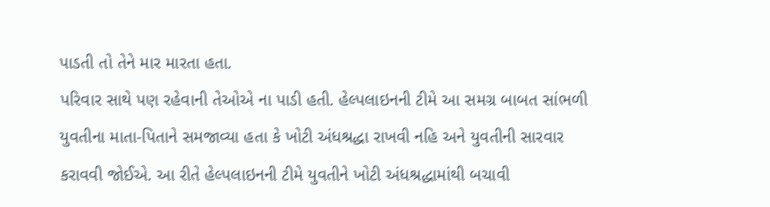પાડતી તો તેને માર મારતા હતા.
પરિવાર સાથે પણ રહેવાની તેઓએ ના પાડી હતી. હેલ્પલાઇનની ટીમે આ સમગ્ર બાબત સાંભળી યુવતીના માતા-પિતાને સમજાવ્યા હતા કે ખોટી અંધશ્રદ્ધા રાખવી નહિ અને યુવતીની સારવાર કરાવવી જોઈએ. આ રીતે હેલ્પલાઇનની ટીમે યુવતીને ખોટી અંધશ્રદ્ધામાંથી બચાવી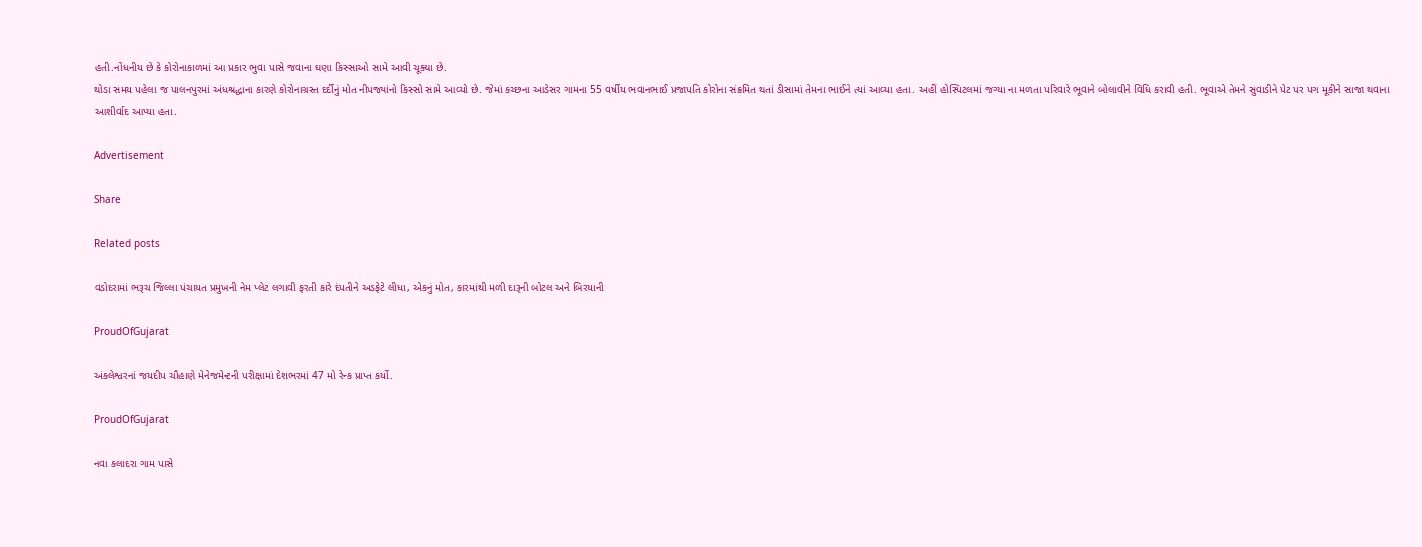હતી.નોંધનીય છે કે કોરોનાકાળમાં આ પ્રકાર ભુવા પાસે જવાના ઘણા કિસ્સાઓ સામે આવી ચૂક્યા છે.
થોડા સમય પહેલા જ પાલનપુરમાં અંધશ્રદ્ધાના કારણે કોરોનાગ્રસ્ત દર્દીનું મોત નીપજ્યાંનો કિસ્સો સામે આવ્યો છે. જેમાં કચ્છના આડેસર ગામના 55 વર્ષીય ભવાનભાઈ પ્રજાપતિ કોરોના સંક્રમિત થતાં ડીસામાં તેમના ભાઈને ત્યાં આવ્યા હતા. અહીં હોસ્પિટલમાં જગ્યા ના મળતા પરિવારે ભૂવાને બોલાવીને વિધિ કરાવી હતી. ભૂવાએ તેમને સુવાડીને પેટ પર પગ મૂકીને સાજા થવાના આશીર્વાદ આપ્યા હતા.

Advertisement

Share

Related posts

વડોદરામાં ભરૂચ જિલ્લા પંચાયત પ્રમુખની નેમ પ્લેટ લગાવી ફરતી કારે દંપતીને અડફેટે લીધા, એકનું મોત, કારમાંથી મળી દારૂની બોટલ અને બિરયાની

ProudOfGujarat

અંકલેશ્વરનાં જયદીપ ચૌહાણે મેનેજમેન્ટની પરીક્ષામાં દેશભરમાં 47 મો રેન્ક પ્રાપ્ત કર્યો.

ProudOfGujarat

નવા કલાદરા ગામ પાસે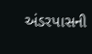અંડરપાસની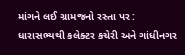માંગને લઈ ગ્રામજનો રસ્તા પર : ધારાસભ્યથી કલેક્ટર કચેરી અને ગાંધીનગર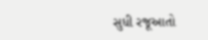સુધી રજૂઆતો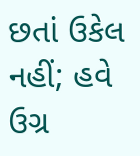છતાં ઉકેલ નહીં; હવે ઉગ્ર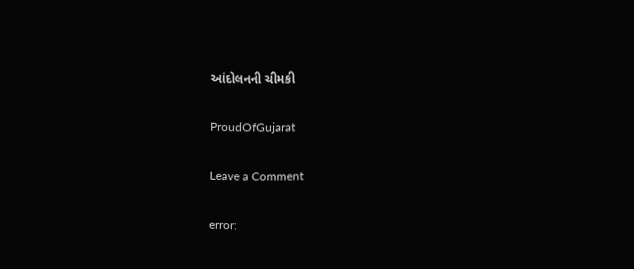આંદોલનની ચીમકી

ProudOfGujarat

Leave a Comment

error: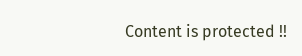Content is protected !!